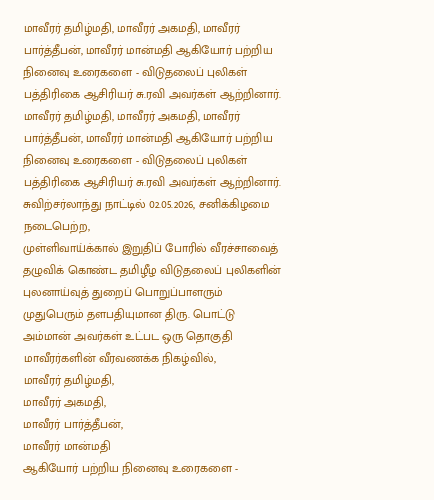மாவீரர் தமிழ்மதி, மாவீரர் அகமதி, மாவீரர் பார்த்தீபன், மாவீரர் மான்மதி ஆகியோர் பற்றிய நினைவு உரைகளை - விடுதலைப் புலிகள் பத்திரிகை ஆசிரியர் சு.ரவி அவர்கள் ஆற்றினார்.
மாவீரர் தமிழ்மதி, மாவீரர் அகமதி, மாவீரர் பார்த்தீபன், மாவீரர் மான்மதி ஆகியோர் பற்றிய நினைவு உரைகளை - விடுதலைப் புலிகள் பத்திரிகை ஆசிரியர் சு.ரவி அவர்கள் ஆற்றினார்.
சுவிற்சர்லாந்து நாட்டில் 02.05.2026, சனிக்கிழமை நடைபெற்ற,
முள்ளிவாய்க்கால் இறுதிப் போரில் வீரச்சாவைத் தழுவிக் கொண்ட தமிழீழ விடுதலைப் புலிகளின் புலனாய்வுத் துறைப் பொறுப்பாளரும் முதுபெரும் தளபதியுமான திரு. பொட்டு அம்மான் அவர்கள் உட்பட ஒரு தொகுதி மாவீரர்களின் வீரவணக்க நிகழ்வில்,
மாவீரர் தமிழ்மதி,
மாவீரர் அகமதி,
மாவீரர் பார்த்தீபன்,
மாவீரர் மான்மதி
ஆகியோர் பற்றிய நினைவு உரைகளை -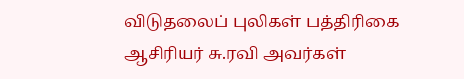விடுதலைப் புலிகள் பத்திரிகை ஆசிரியர் சு.ரவி அவர்கள்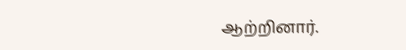ஆற்றினார்.